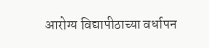आरोग्य विद्यापीठाच्या वर्धापन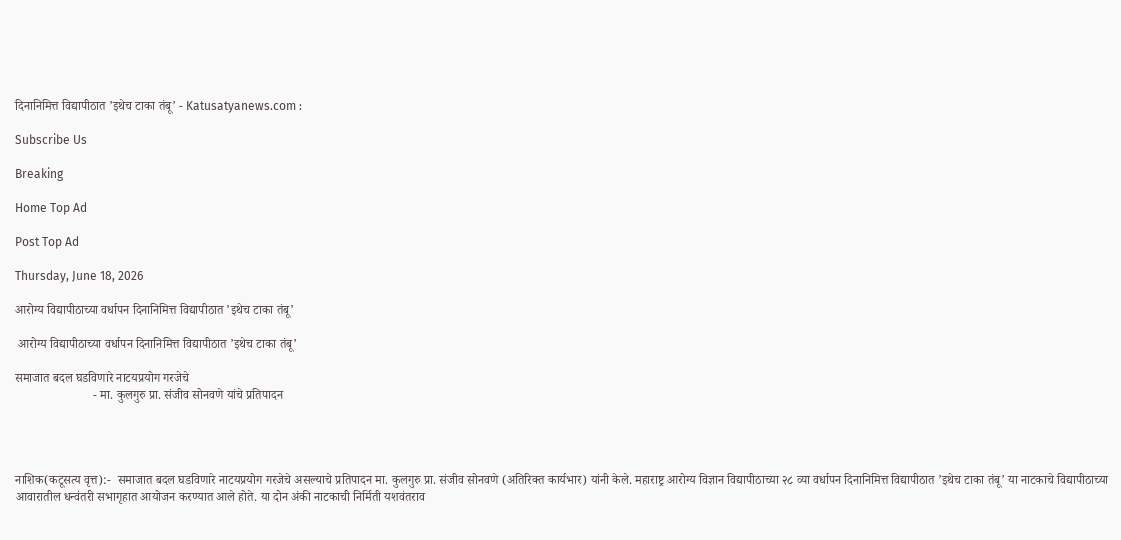दिनानिमित्त विद्यापीठात ’इथेच टाका तंबू’ - Katusatyanews.com :

Subscribe Us

Breaking

Home Top Ad

Post Top Ad

Thursday, June 18, 2026

आरोग्य विद्यापीठाच्या वर्धापन दिनानिमित्त विद्यापीठात ’इथेच टाका तंबू’

 आरोग्य विद्यापीठाच्या वर्धापन दिनानिमित्त विद्यापीठात ’इथेच टाका तंबू’

समाजात बदल घडविणारे नाटयप्रयोग गरजेचे
                         - मा. कुलगुरु प्रा. संजीव सोनवणे यांचे प्रतिपादन




नाशिक(कटूसत्य वृत्त):-  समाजात बदल घडविणारे नाटयप्रयोग गरजेचे असल्याचे प्रतिपादन मा. कुलगुरु प्रा. संजीव सोनवणे (अतिरिक्त कार्यभार) यांनी केले. महाराष्ट्र आरोग्य विज्ञान विद्यापीठाच्या २८ व्या वर्धापन दिनानिमित्त विद्यापीठात ’इथेच टाका तंबू’ या नाटकाचे विद्यापीठाच्या आवारातील धन्वंतरी सभागृहात आयोजन करण्यात आले होते. या दोन अंकी नाटकाची निर्मिती यशवंतराव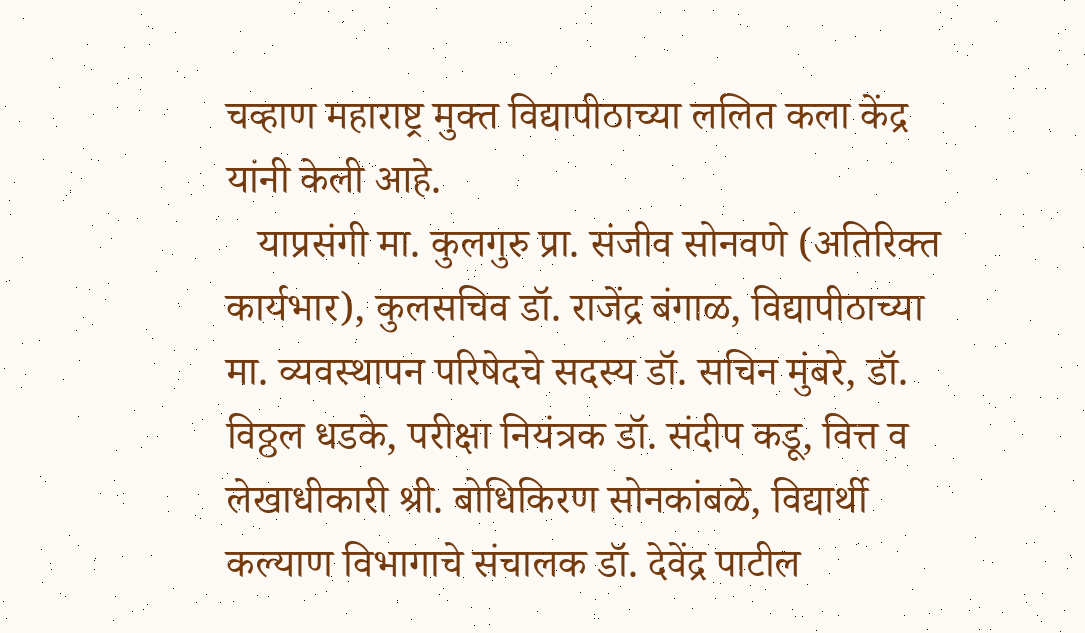चव्हाण महाराष्ट्र मुक्त विद्यापीठाच्या ललित कला केंद्र यांनी केली आहे.
   याप्रसंगी मा. कुलगुरु प्रा. संजीव सोनवणे (अतिरिक्त कार्यभार), कुलसचिव डॉ. राजेंद्र बंगाळ, विद्यापीठाच्या मा. व्यवस्थापन परिषेदचे सदस्य डॉ. सचिन मुंबरे, डॉ. विठ्ठल धडके, परीक्षा नियंत्रक डॉ. संदीप कडू, वित्त व लेखाधीकारी श्री. बोधिकिरण सोनकांबळे, विद्यार्थी कल्याण विभागाचे संचालक डॉ. देवेंद्र पाटील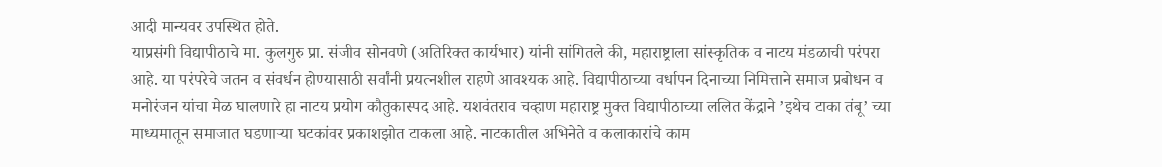आदी मान्यवर उपस्थित होते.
याप्रसंगी विद्यापीठाचे मा. कुलगुरु प्रा. संजीव सोनवणे (अतिरिक्त कार्यभार) यांनी सांगितले की, महाराष्ट्राला सांस्कृतिक व नाटय मंडळाची परंपरा आहे. या परंपरेचे जतन व संवर्धन होण्यासाठी सर्वांनी प्रयत्नशील राहणे आवश्यक आहे. विद्यापीठाच्या वर्धापन दिनाच्या निमित्ताने समाज प्रबोधन व मनोरंजन यांचा मेळ घालणारे हा नाटय प्रयोग कौतुकास्पद आहे. यशवंतराव चव्हाण महाराष्ट्र मुक्त विद्यापीठाच्या ललित केंद्राने ’इथेच टाका तंबू’ च्या माध्यमातून समाजात घडणाऱ्या घटकांवर प्रकाशझोत टाकला आहे. नाटकातील अभिनेते व कलाकारांचे काम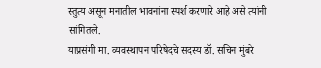स्तुत्य असून मनातील भावनांना स्पर्श करणारे आहे असे त्यांनी सांगितले.
याप्रसंगी मा. व्यवस्थापन परिषेदचे सदस्य डॉ. सचिन मुंबरे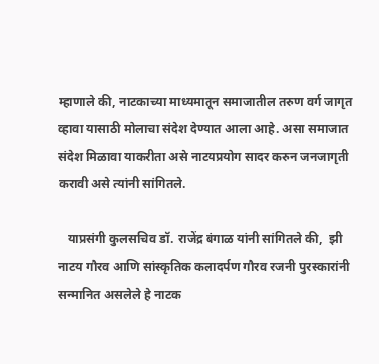म्हाणाले की, नाटकाच्या माध्यमातून समाजातील तरुण वर्ग जागृत व्हावा यासाठी मोलाचा संदेश देण्यात आला आहे. असा समाजात संदेश मिळावा याकरीता असे नाटयप्रयोग सादर करुन जनजागृती करावी असे त्यांनी सांगितले.

   याप्रसंगी कुलसचिव डॉ. राजेंद्र बंगाळ यांनी सांगितले की,  झी नाटय गौरव आणि सांस्कृतिक कलादर्पण गौरव रजनी पुरस्कारांनी सन्मानित असलेले हे नाटक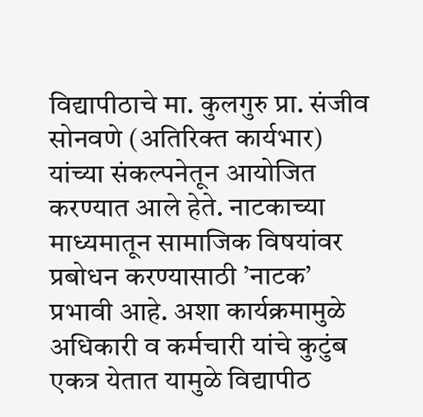विद्यापीठाचे मा. कुलगुरु प्रा. संजीव सोनवणे (अतिरिक्त कार्यभार) यांच्या संकल्पनेतून आयोजित करण्यात आले हेते. नाटकाच्या माध्यमातून सामाजिक विषयांवर प्रबोधन करण्यासाठी ’नाटक’ प्रभावी आहे. अशा कार्यक्रमामुळे अधिकारी व कर्मचारी यांचे कुटुंब एकत्र येतात यामुळे विद्यापीठ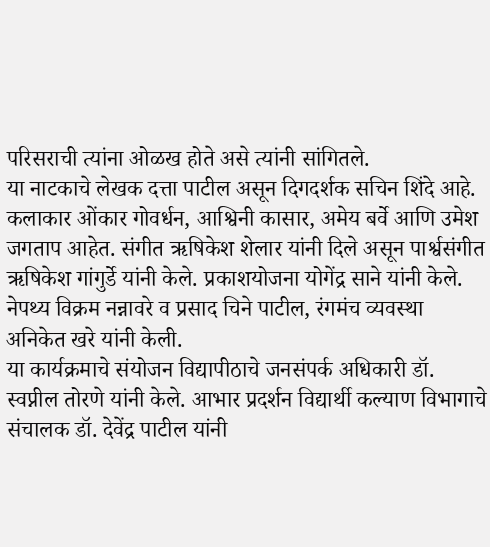परिसराची त्यांना ओळख होते असे त्यांनी सांगितले.
या नाटकाचे लेखक दत्ता पाटील असून दिगदर्शक सचिन शिंदे आहे. कलाकार ओंकार गोवर्धन, आश्विनी कासार, अमेय बर्वे आणि उमेश जगताप आहेत. संगीत ऋषिकेश शेलार यांनी दिले असून पार्श्वसंगीत ऋषिकेश गांगुर्डे यांनी केले. प्रकाशयोजना योगेंद्र साने यांनी केले.  नेपथ्य विक्रम नन्नावरे व प्रसाद चिने पाटील, रंगमंच व्यवस्था अनिकेत खरे यांनी केली.
या कार्यक्रमाचे संयोजन विद्यापीठाचे जनसंपर्क अधिकारी डॉ. स्वप्नील तोरणे यांनी केले. आभार प्रदर्शन विद्यार्थी कल्याण विभागाचे संचालक डॉ. देवेंद्र पाटील यांनी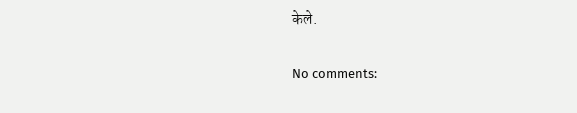केले.

No comments: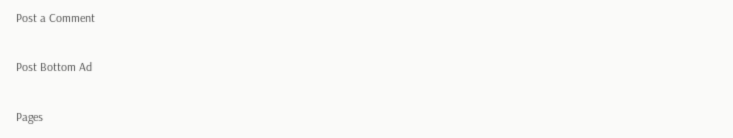Post a Comment

Post Bottom Ad

Pages